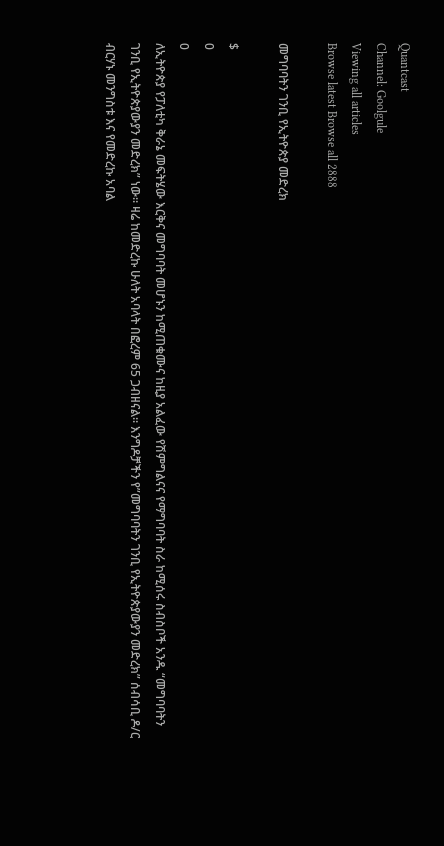Quantcast
Channel: Goolgule
Viewing all articles
Browse latest Browse all 2888

መግባባትን ገንቢ የኢትዮጵያ መድረክ

$
0
0
ለኢትዮጵያ የፓለቲካ ቅራኔ መፍትሄው እርቅና መግባባት መሆኑን ከሚጠቁሙና ከዚያ አልፈው የሽምግልናና የማግባባት ስራ ከሚሰሩ ስብስቦች አንዱ “መግባባትን ገንቢ የኢትዮጵያውያን መድረክ” ነው። ዛሬ ከመድረኩ ሁለት አባላት በፎረም 65 ጋብዘናል። እንግዶቻችን የ”መግባባትን ገንቢ የኢትዮጵያውያን መድረክ” ሰብሳቢ ዶ/ር ብርሃኑ መንግስቱ እና የመድረኩ አባል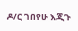ዶ/ር ገበየሁ እጂጉ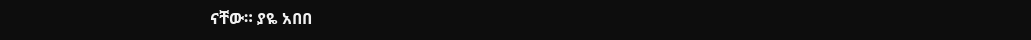ናቸው። ያዬ አበበ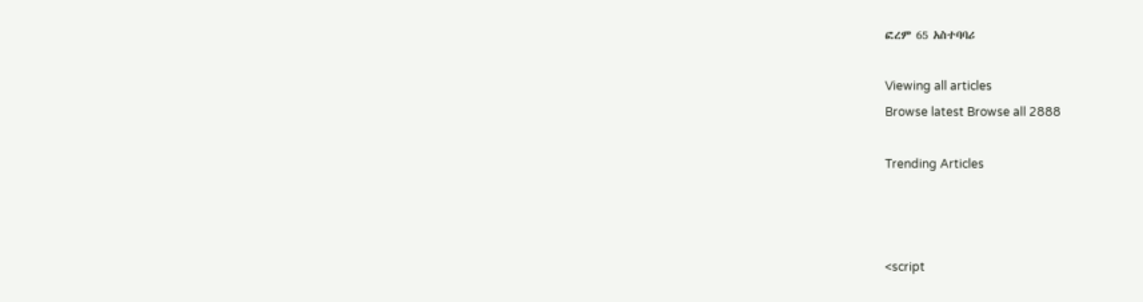ፎረም 65 አስተባባሪ

Viewing all articles
Browse latest Browse all 2888

Trending Articles



<script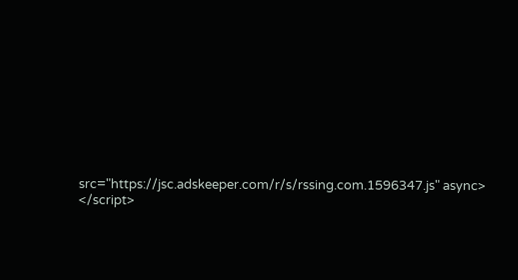src="https://jsc.adskeeper.com/r/s/rssing.com.1596347.js" async> </script>